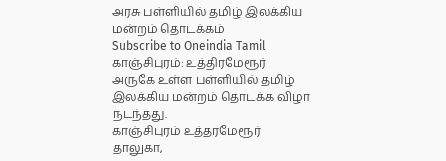அரசு பள்ளியில் தமிழ் இலக்கிய மன்றம் தொடக்கம்
Subscribe to Oneindia Tamil
காஞ்சிபுரம்: உத்திரமேரூர் அருகே உள்ள பள்ளியில் தமிழ் இலக்கிய மன்றம் தொடக்க விழா நடந்தது.
காஞ்சிபுரம் உத்தரமேரூர் தாலுகா,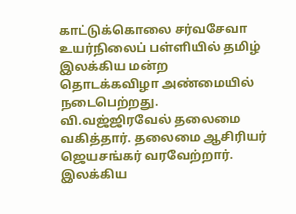காட்டுக்கொலை சர்வசேவா உயர்நிலைப் பள்ளியில் தமிழ் இலக்கிய மன்ற தொடக்கவிழா அண்மையில் நடைபெற்றது.
வி.வஜ்ஜிரவேல் தலைமை வகித்தார். தலைமை ஆசிரியர் ஜெயசங்கர் வரவேற்றார். இலக்கிய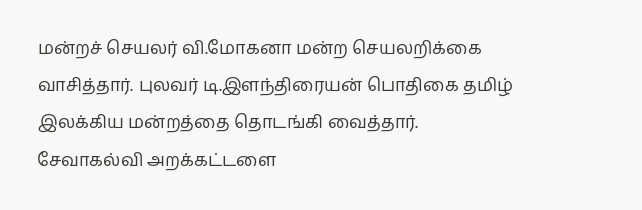மன்றச் செயலர் வி.மோகனா மன்ற செயலறிக்கை வாசித்தார். புலவர் டி.இளந்திரையன் பொதிகை தமிழ் இலக்கிய மன்றத்தை தொடங்கி வைத்தார்.
சேவாகல்வி அறக்கட்டளை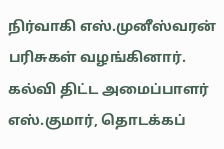நிர்வாகி எஸ்.முனீஸ்வரன் பரிசுகள் வழங்கினார். கல்வி திட்ட அமைப்பாளர் எஸ்.குமார், தொடக்கப்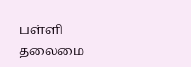பள்ளி தலைமை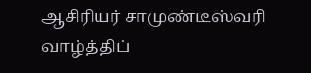ஆசிரியர் சாமுண்டீஸ்வரி வாழ்த்திப்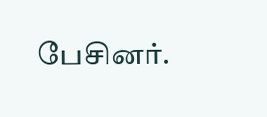பேசினர்.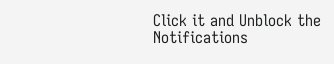Click it and Unblock the Notifications